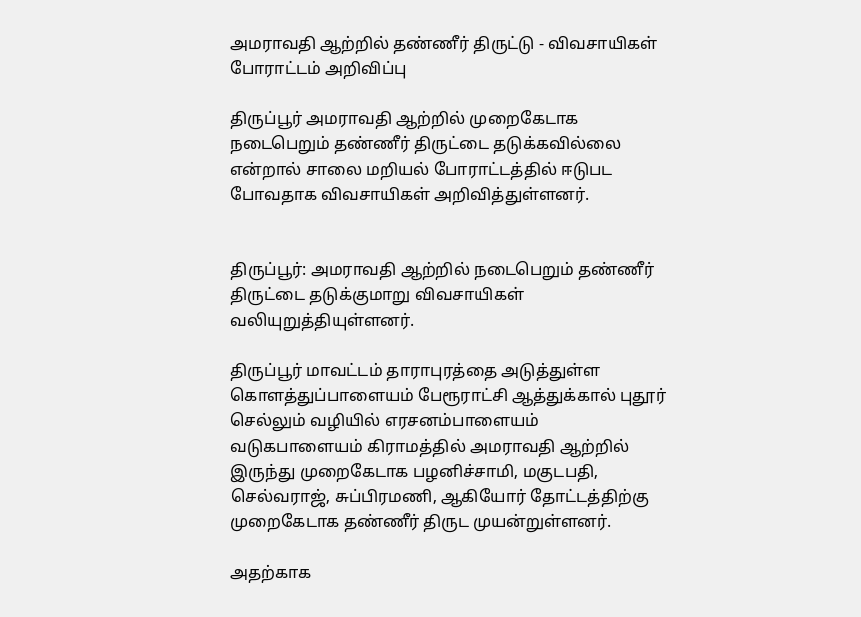அமராவதி ஆற்றில் தண்ணீர் திருட்டு - விவசாயிகள் போராட்டம் அறிவிப்பு

திருப்பூர் அமராவதி ஆற்றில் முறைகேடாக நடைபெறும் தண்ணீர் திருட்டை தடுக்கவில்லை என்றால் சாலை மறியல் போராட்டத்தில் ஈடுபட போவதாக விவசாயிகள் அறிவித்துள்ளனர்.


திருப்பூர்: அமராவதி ஆற்றில் நடைபெறும் தண்ணீர் திருட்டை தடுக்குமாறு விவசாயிகள் வலியுறுத்தியுள்ளனர்.

திருப்பூர் மாவட்டம் தாராபுரத்தை அடுத்துள்ள கொளத்துப்பாளையம் பேரூராட்சி ஆத்துக்கால் புதூர் செல்லும் வழியில் எரசனம்பாளையம் வடுகபாளையம் கிராமத்தில் அமராவதி ஆற்றில் இருந்து முறைகேடாக பழனிச்சாமி, மகுடபதி, செல்வராஜ், சுப்பிரமணி, ஆகியோர் தோட்டத்திற்கு முறைகேடாக தண்ணீர் திருட முயன்றுள்ளனர்.

அதற்காக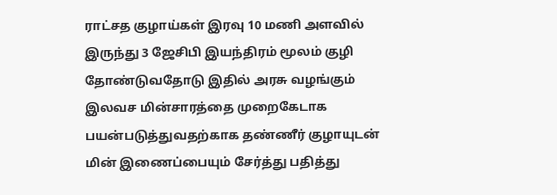ராட்சத குழாய்கள் இரவு 10 மணி அளவில் இருந்து 3 ஜேசிபி இயந்திரம் மூலம் குழி தோண்டுவதோடு இதில் அரசு வழங்கும் இலவச மின்சாரத்தை முறைகேடாக பயன்படுத்துவதற்காக தண்ணீர் குழாயுடன் மின் இணைப்பையும் சேர்த்து பதித்து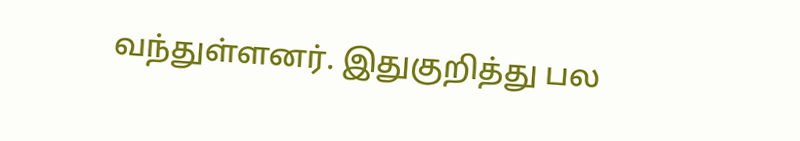வந்துள்ளனர். இதுகுறித்து பல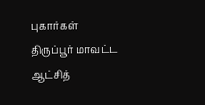புகார்கள் திருப்பூர் மாவட்ட ஆட்சித்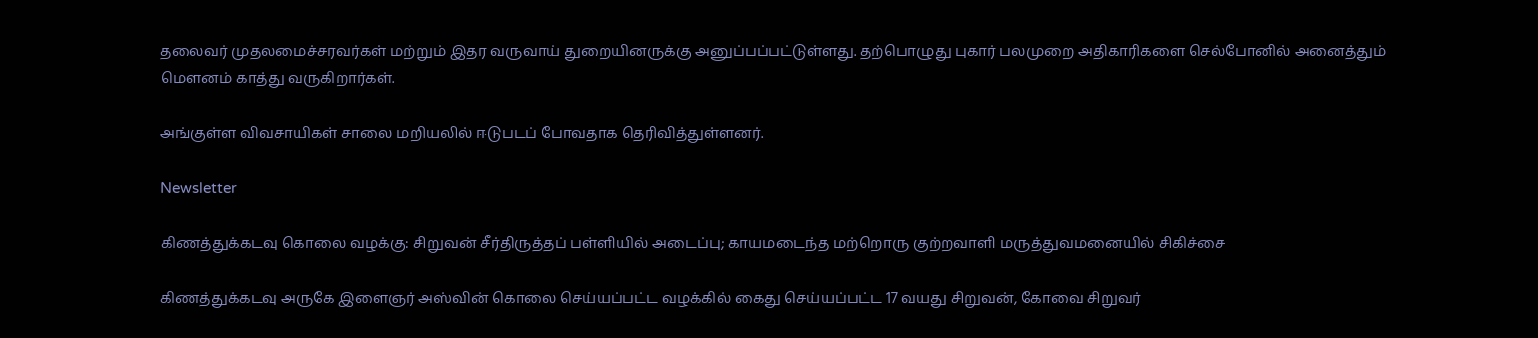தலைவர் முதலமைச்சரவர்கள் மற்றும் இதர வருவாய் துறையினருக்கு அனுப்பப்பட்டுள்ளது. தற்பொழுது புகார் பலமுறை அதிகாரிகளை செல்போனில் அனைத்தும் மௌனம் காத்து வருகிறார்கள்.

அங்குள்ள விவசாயிகள் சாலை மறியலில் ஈடுபடப் போவதாக தெரிவித்துள்ளனர்.

Newsletter

கிணத்துக்கடவு கொலை வழக்கு: சிறுவன் சீர்திருத்தப் பள்ளியில் அடைப்பு; காயமடைந்த மற்றொரு குற்றவாளி மருத்துவமனையில் சிகிச்சை

கிணத்துக்கடவு அருகே இளைஞர் அஸ்வின் கொலை செய்யப்பட்ட வழக்கில் கைது செய்யப்பட்ட 17 வயது சிறுவன், கோவை சிறுவர்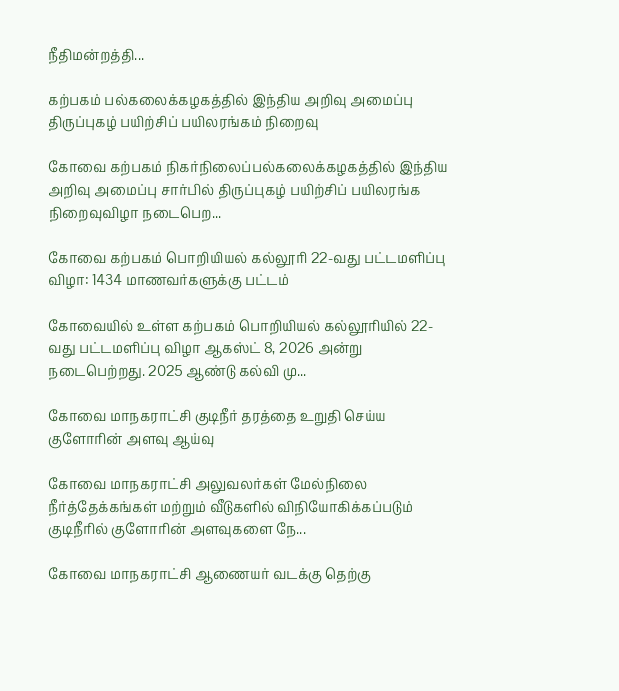நீதிமன்றத்தி...

கற்பகம் பல்கலைக்கழகத்தில் இந்திய அறிவு அமைப்பு திருப்புகழ் பயிற்சிப் பயிலரங்கம் நிறைவு

கோவை கற்பகம் நிகர்நிலைப்பல்கலைக்கழகத்தில் இந்திய அறிவு அமைப்பு சார்பில் திருப்புகழ் பயிற்சிப் பயிலரங்க நிறைவுவிழா நடைபெற...

கோவை கற்பகம் பொறியியல் கல்லூரி 22-வது பட்டமளிப்பு விழா: 1434 மாணவர்களுக்கு பட்டம்

கோவையில் உள்ள கற்பகம் பொறியியல் கல்லூரியில் 22-வது பட்டமளிப்பு விழா ஆகஸ்ட் 8, 2026 அன்று நடைபெற்றது. 2025 ஆண்டு கல்வி மு...

கோவை மாநகராட்சி குடிநீர் தரத்தை உறுதி செய்ய குளோரின் அளவு ஆய்வு

கோவை மாநகராட்சி அலுவலர்கள் மேல்நிலை நீர்த்தேக்கங்கள் மற்றும் வீடுகளில் விநியோகிக்கப்படும் குடிநீரில் குளோரின் அளவுகளை நே...

கோவை மாநகராட்சி ஆணையர் வடக்கு தெற்கு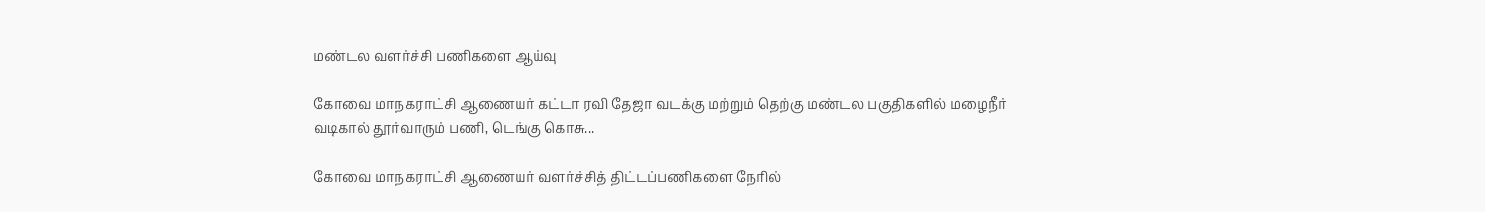மண்டல வளர்ச்சி பணிகளை ஆய்வு

கோவை மாநகராட்சி ஆணையர் கட்டா ரவி தேஜா வடக்கு மற்றும் தெற்கு மண்டல பகுதிகளில் மழைநீர் வடிகால் தூர்வாரும் பணி, டெங்கு கொசு...

கோவை மாநகராட்சி ஆணையர் வளர்ச்சித் திட்டப்பணிகளை நேரில்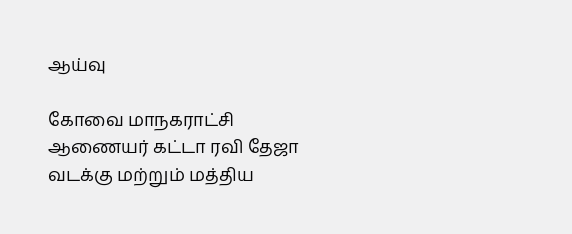ஆய்வு

கோவை மாநகராட்சி ஆணையர் கட்டா ரவி தேஜா வடக்கு மற்றும் மத்திய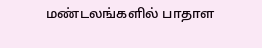மண்டலங்களில் பாதாள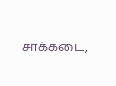சாக்கடை,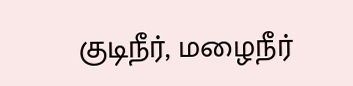குடிநீர், மழைநீர்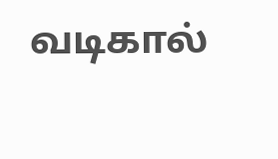வடிகால்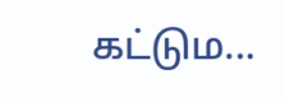கட்டும...